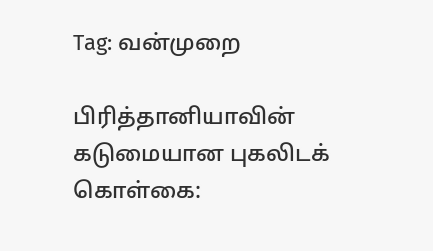Tag: வன்முறை

பிரித்தானியாவின் கடுமையான புகலிடக் கொள்கை: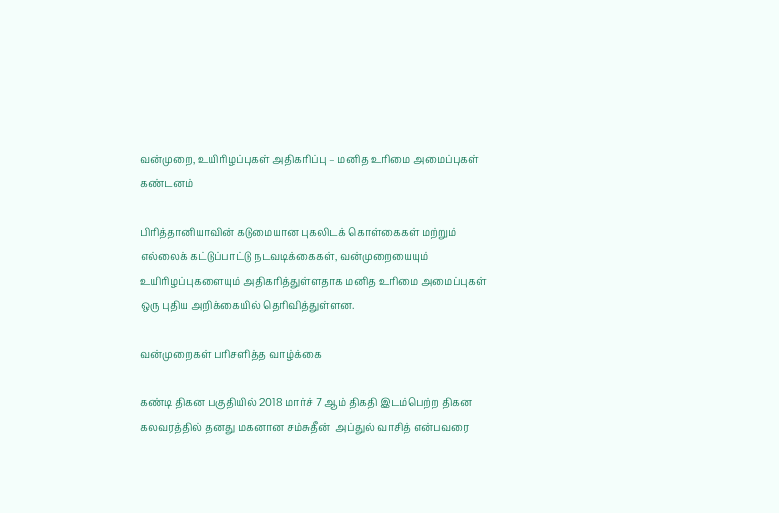வன்முறை, உயிரிழப்புகள் அதிகரிப்பு – மனித உரிமை அமைப்புகள் கண்டனம்

பிரித்தானியாவின் கடுமையான புகலிடக் கொள்கைகள் மற்றும் எல்லைக் கட்டுப்பாட்டு நடவடிக்கைகள், வன்முறையையும் உயிரிழப்புகளையும் அதிகரித்துள்ளதாக மனித உரிமை அமைப்புகள் ஒரு புதிய அறிக்கையில் தெரிவித்துள்ளன.

வன்முறைகள் பரிசளித்த வாழ்க்கை

கண்டி திகன பகுதியில் 2018 மார்ச் 7 ஆம் திகதி இடம்பெற்ற திகன கலவரத்தில் தனது மகனான சம்சுதீன்  அப்துல் வாசித் என்பவரை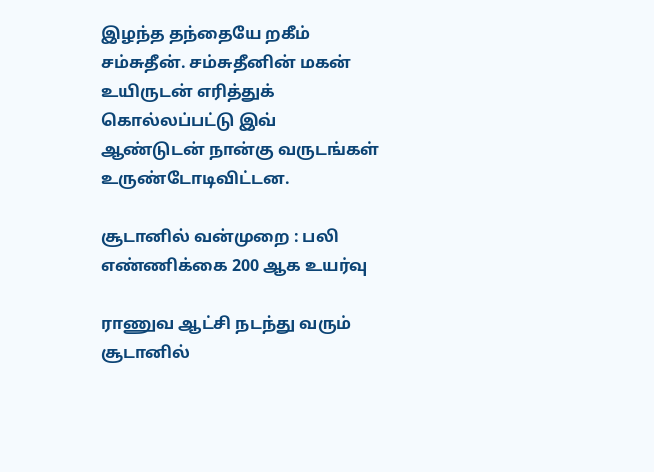இழந்த தந்தையே றகீம் சம்சுதீன். சம்சுதீனின் மகன் உயிருடன் எரித்துக் கொல்லப்பட்டு இவ் ஆண்டுடன் நான்கு வருடங்கள் உருண்டோடிவிட்டன.

சூடானில் வன்முறை : பலி எண்ணிக்கை 200 ஆக உயர்வு

ராணுவ ஆட்சி நடந்து வரும் சூடானில்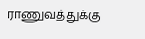ராணுவத்துக்கு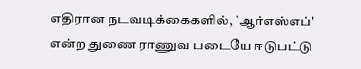எதிரான நடவடிக்கைகளில், `ஆர்எஸ்எப்' என்ற துணை ராணுவ படையே ஈடுபட்டு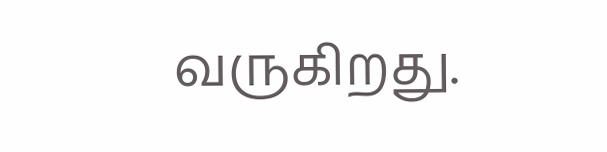வருகிறது.